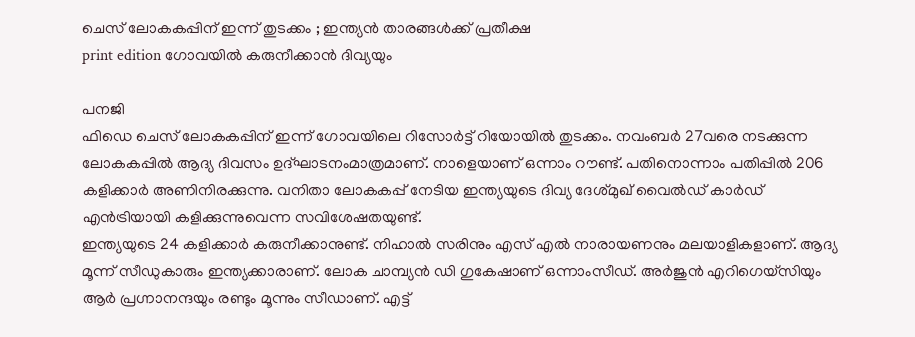ചെസ് ലോകകപ്പിന് ഇന്ന് തുടക്കം ; ഇന്ത്യൻ താരങ്ങൾക്ക് പ്രതീക്ഷ
print edition ഗോവയിൽ കരുനീക്കാൻ ദിവ്യയും

പനജി
ഫിഡെ ചെസ് ലോകകപ്പിന് ഇന്ന് ഗോവയിലെ റിസോർട്ട് റിയോയിൽ തുടക്കം. നവംബർ 27വരെ നടക്കുന്ന ലോകകപ്പിൽ ആദ്യ ദിവസം ഉദ്ഘാടനംമാത്രമാണ്. നാളെയാണ് ഒന്നാം റൗണ്ട്. പതിനൊന്നാം പതിപ്പിൽ 206 കളിക്കാർ അണിനിരക്കുന്നു. വനിതാ ലോകകപ്പ് നേടിയ ഇന്ത്യയുടെ ദിവ്യ ദേശ്മുഖ് വൈൽഡ് കാർഡ് എൻട്രിയായി കളിക്കുന്നുവെന്ന സവിശേഷതയുണ്ട്.
ഇന്ത്യയുടെ 24 കളിക്കാർ കരുനീക്കാനുണ്ട്. നിഹാൽ സരിനും എസ് എൽ നാരായണനും മലയാളികളാണ്. ആദ്യ മൂന്ന് സീഡുകാരും ഇന്ത്യക്കാരാണ്. ലോക ചാമ്പ്യൻ ഡി ഗുകേഷാണ് ഒന്നാംസീഡ്. അർജുൻ എറിഗെയ്സിയും ആർ പ്രഗ്നാനന്ദയും രണ്ടും മൂന്നും സീഡാണ്. എട്ട്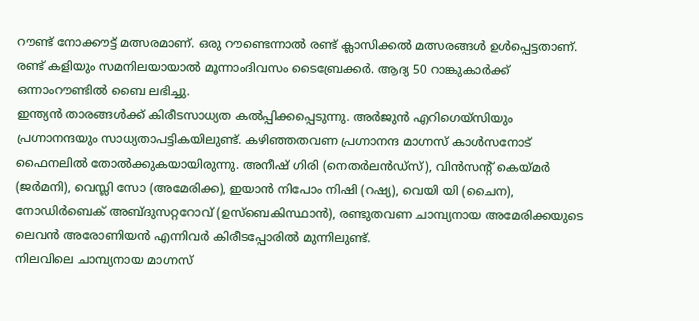റൗണ്ട് നോക്കൗട്ട് മത്സരമാണ്. ഒരു റൗണ്ടെന്നാൽ രണ്ട് ക്ലാസിക്കൽ മത്സരങ്ങൾ ഉൾപ്പെട്ടതാണ്. രണ്ട് കളിയും സമനിലയായാൽ മൂന്നാംദിവസം ടൈബ്രേക്കർ. ആദ്യ 50 റാങ്കുകാർക്ക് ഒന്നാംറൗണ്ടിൽ ബൈ ലഭിച്ചു.
ഇന്ത്യൻ താരങ്ങൾക്ക് കിരീടസാധ്യത കൽപ്പിക്കപ്പെടുന്നു. അർജുൻ എറിഗെയ്സിയും പ്രഗ്നാനന്ദയും സാധ്യതാപട്ടികയിലുണ്ട്. കഴിഞ്ഞതവണ പ്രഗ്നാനന്ദ മാഗ്നസ് കാൾസനോട് ഫൈനലിൽ തോൽക്കുകയായിരുന്നു. അനീഷ് ഗിരി (നെതർലൻഡ്സ്), വിൻസന്റ് കെയ്മർ (ജർമനി), വെസ്ലി സോ (അമേരിക്ക), ഇയാൻ നിപോം നിഷി (റഷ്യ), വെയി യി (ചൈന), നോഡിർബെക് അബ്ദുസറ്ററോവ് (ഉസ്ബെകിസ്ഥാൻ), രണ്ടുതവണ ചാമ്പ്യനായ അമേരിക്കയുടെ ലെവൻ അരോണിയൻ എന്നിവർ കിരീടപ്പോരിൽ മുന്നിലുണ്ട്.
നിലവിലെ ചാമ്പ്യനായ മാഗ്നസ്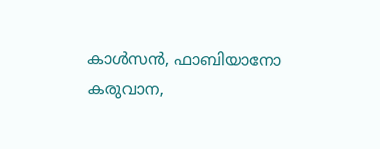കാൾസൻ, ഫാബിയാനോ കരുവാന,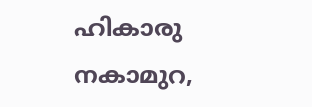ഹികാരു നകാമുറ,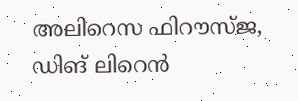അലിറെസ ഫിറൗസ്ജ, ഡിങ് ലിറെൻ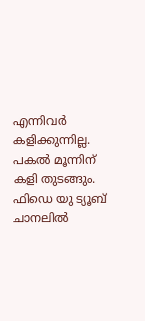എന്നിവർ കളിക്കുന്നില്ല. പകൽ മൂന്നിന് കളി തുടങ്ങും. ഫിഡെ യു ട്യൂബ് ചാനലിൽ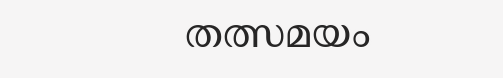തത്സമയം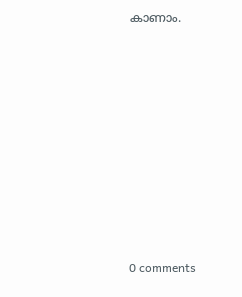കാണാം.










0 comments